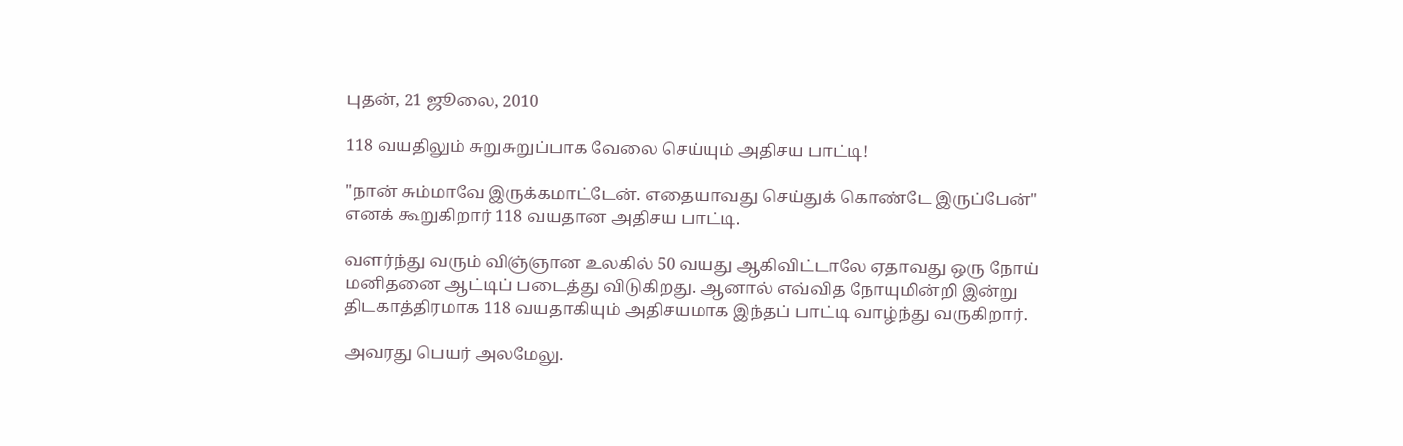புதன், 21 ஜூலை, 2010

118 வயதிலும் சுறுசுறுப்பாக வேலை செய்யும் அதிசய பாட்டி!

"நான் சும்மாவே இருக்கமாட்டேன். எதையாவது செய்துக் கொண்டே இருப்பேன்" எனக் கூறுகிறார் 118 வயதான அதிசய பாட்டி.

வளர்ந்து வரும் விஞ்ஞான உலகில் 50 வயது ஆகிவிட்டாலே ஏதாவது ஒரு நோய் மனிதனை ஆட்டிப் படைத்து விடுகிறது. ஆனால் எவ்வித நோயுமின்றி இன்று திடகாத்திரமாக 118 வயதாகியும் அதிசயமாக இந்தப் பாட்டி வாழ்ந்து வருகிறார்.

அவரது பெயர் அலமேலு.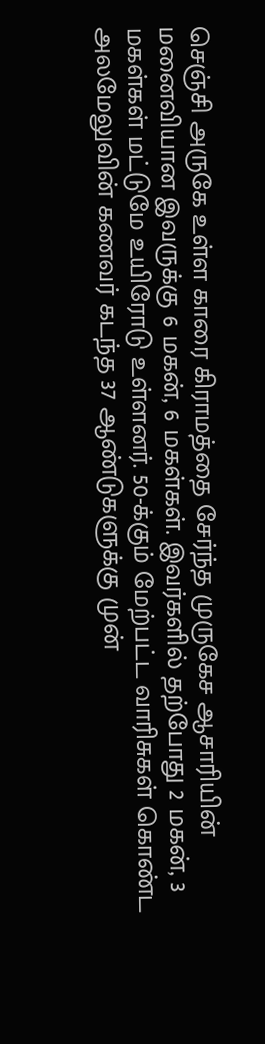செஞ்சி அருகே உள்ள காரை கிராமத்தை சேர்ந்த முருகேச ஆசாரியின் மனைவியான இவருக்கு 6 மகன், 6 மகள்கள். இவர்களில் தற்போது 2 மகன், 3 மகள்கள் மட்டுமே உயிரோடு உள்ளனர். 50-க்கும் மேற்பட்ட வாரிசுகள் கொண்ட அலமேலுவின் கணவர் கடந்த 37 ஆண்டுகளுக்கு முன்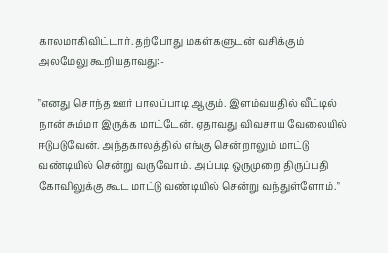காலமாகிவிட்டார். தற்போது மகள்களுடன் வசிக்கும் அலமேலு கூறியதாவது:-

"எனது சொந்த ஊர் பாலப்பாடி ஆகும். இளம்வயதில் வீட்டில் நான் சும்மா இருக்க மாட்டேன். ஏதாவது விவசாய வேலையில் ஈடுபடுவேன். அந்தகாலத்தில் எங்கு சென்றாலும் மாட்டு வண்டியில் சென்று வருவோம். அப்படி ஒருமுறை திருப்பதி கோவிலுக்கு கூட மாட்டு வண்டியில் சென்று வந்துள்ளோம்."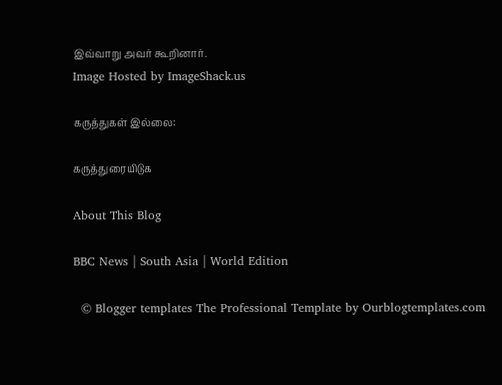இவ்வாறு அவர் கூறினார்.
Image Hosted by ImageShack.us

கருத்துகள் இல்லை:

கருத்துரையிடுக

About This Blog

BBC News | South Asia | World Edition

  © Blogger templates The Professional Template by Ourblogtemplates.com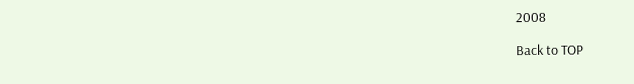2008

Back to TOP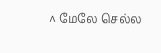^ மேலே செல்ல